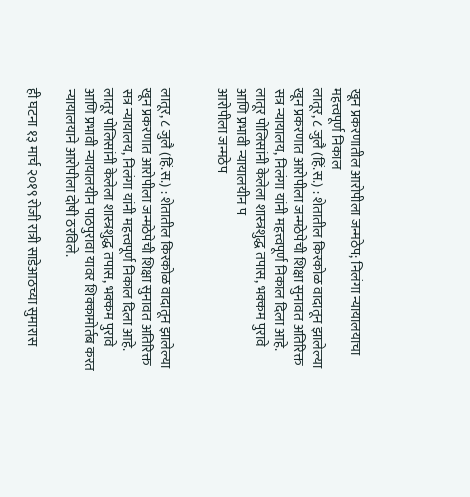खून प्रकरणातील आरोपीला जन्मठेप; निलंगा न्यायालयाचा महत्त्वपूर्ण निकाल
लातूर, ८ जुलै (हिं.स.) : शेतातील किरकोळ वादातून झालेल्या खून प्रकरणात आरोपीला जन्मठेपेची शिक्षा सुनावत अतिरिक्त सत्र न्यायालय, निलंगा यांनी महत्त्वपूर्ण निकाल दिला आहे. लातूर पोलिसांनी केलेला शास्त्रशुद्ध तपास, भक्कम पुरावे आणि प्रभावी न्यायालयीन प
आरोपीला जन्मठेप


लातूर, ८ जुलै (हिं.स.) : शेतातील किरकोळ वादातून झालेल्या खून प्रकरणात आरोपीला जन्मठेपेची शिक्षा सुनावत अतिरिक्त सत्र न्यायालय, निलंगा यांनी महत्त्वपूर्ण निकाल दिला आहे. लातूर पोलिसांनी केलेला शास्त्रशुद्ध तपास, भक्कम पुरावे आणि प्रभावी न्यायालयीन पाठपुरावा यावर शिक्कामोर्तब करत न्यायालयाने आरोपीला दोषी ठरविले.

ही घटना १३ मार्च २०१९ रोजी रात्री साडेआठच्या सुमारास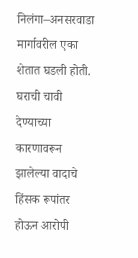निलंगा–अनसरवाडा मार्गावरील एका शेतात घडली होती. घराची चावी देण्याच्या कारणावरून झालेल्या वादाचे हिंसक रूपांतर होऊन आरोपी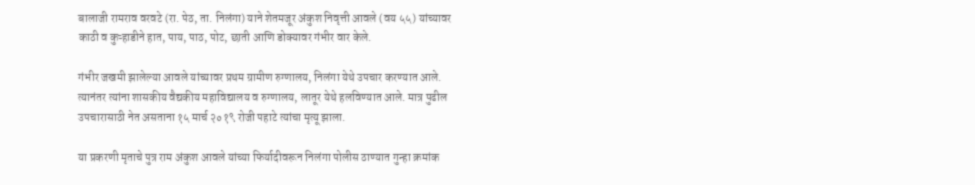बालाजी रामराव वरवटे (रा. पेठ, ता. निलंगा) याने शेतमजूर अंकुश निवृत्ती आवले (वय ५५) यांच्यावर काठी व कुऱ्हाडीने हात, पाय, पाठ, पोट, छाती आणि डोक्यावर गंभीर वार केले.

गंभीर जखमी झालेल्या आवले यांच्यावर प्रथम ग्रामीण रुग्णालय, निलंगा येथे उपचार करण्यात आले. त्यानंतर त्यांना शासकीय वैद्यकीय महाविद्यालय व रुग्णालय, लातूर येथे हलविण्यात आले. मात्र पुढील उपचारासाठी नेत असताना १५ मार्च २०१९ रोजी पहाटे त्यांचा मृत्यू झाला.

या प्रकरणी मृताचे पुत्र राम अंकुश आवले यांच्या फिर्यादीवरून निलंगा पोलीस ठाण्यात गुन्हा क्रमांक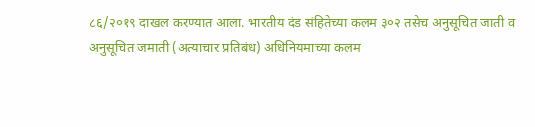८६/२०१९ दाखल करण्यात आला. भारतीय दंड संहितेच्या कलम ३०२ तसेच अनुसूचित जाती व अनुसूचित जमाती (अत्याचार प्रतिबंध) अधिनियमाच्या कलम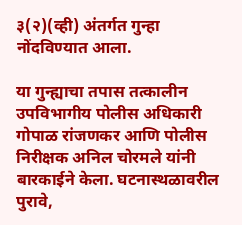३(२)(व्ही) अंतर्गत गुन्हा नोंदविण्यात आला.

या गुन्ह्याचा तपास तत्कालीन उपविभागीय पोलीस अधिकारी गोपाळ रांजणकर आणि पोलीस निरीक्षक अनिल चोरमले यांनी बारकाईने केला. घटनास्थळावरील पुरावे,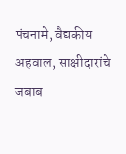पंचनामे, वैद्यकीय अहवाल, साक्षीदारांचे जबाब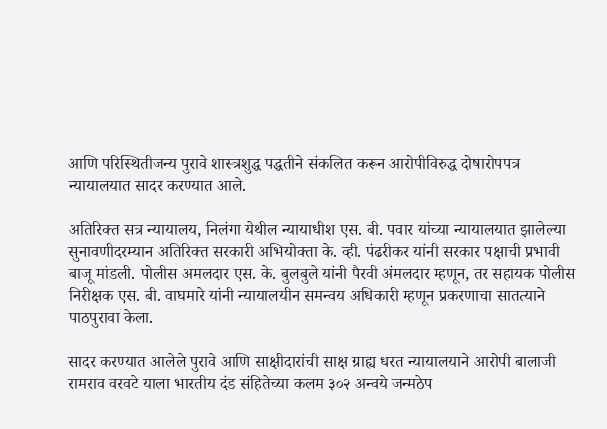आणि परिस्थितीजन्य पुरावे शास्त्रशुद्ध पद्धतीने संकलित करून आरोपीविरुद्ध दोषारोपपत्र न्यायालयात सादर करण्यात आले.

अतिरिक्त सत्र न्यायालय, निलंगा येथील न्यायाधीश एस. बी. पवार यांच्या न्यायालयात झालेल्या सुनावणीदरम्यान अतिरिक्त सरकारी अभियोक्ता के. व्ही. पंढरीकर यांनी सरकार पक्षाची प्रभावी बाजू मांडली. पोलीस अमलदार एस. के. बुलबुले यांनी पैरवी अंमलदार म्हणून, तर सहायक पोलीस निरीक्षक एस. बी. वाघमारे यांनी न्यायालयीन समन्वय अधिकारी म्हणून प्रकरणाचा सातत्याने पाठपुरावा केला.

सादर करण्यात आलेले पुरावे आणि साक्षीदारांची साक्ष ग्राह्य धरत न्यायालयाने आरोपी बालाजी रामराव वरवटे याला भारतीय दंड संहितेच्या कलम ३०२ अन्वये जन्मठेप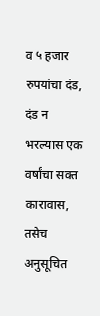व ५ हजार रुपयांचा दंड, दंड न भरल्यास एक वर्षांचा सक्त कारावास, तसेच अनुसूचित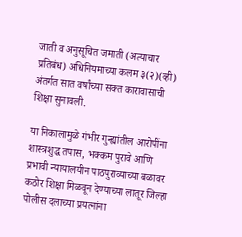जाती व अनुसूचित जमाती (अत्याचार प्रतिबंध) अधिनियमाच्या कलम ३(२)(व्ही) अंतर्गत सात वर्षांच्या सक्त कारावासाची शिक्षा सुनावली.

या निकालामुळे गंभीर गुन्ह्यांतील आरोपींना शास्त्रशुद्ध तपास, भक्कम पुरावे आणि प्रभावी न्यायालयीन पाठपुराव्याच्या बळावर कठोर शिक्षा मिळवून देण्याच्या लातूर जिल्हा पोलीस दलाच्या प्रयत्नांना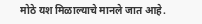मोठे यश मिळाल्याचे मानले जात आहे.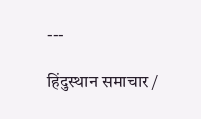---

हिंदुस्थान समाचार /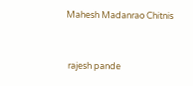Mahesh Madanrao Chitnis


 rajesh pande